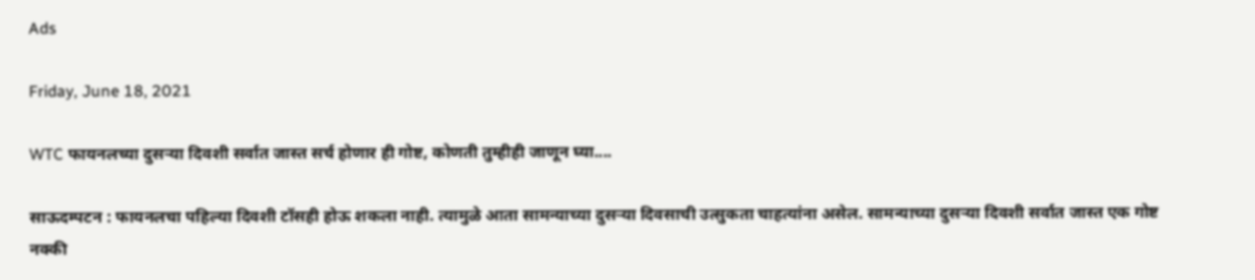Ads

Friday, June 18, 2021

WTC फायनलच्या दुसऱ्या दिवशी सर्वात जास्त सर्च होणार ही गोष्ट, कोणती तुम्हीही जाणून घ्या....

साऊदम्पटन : फायनलचा पहिल्या दिवशी टॉसही होऊ शकला नाही. त्यामुळे आता सामन्याच्या दुसऱ्या दिवसाची उत्सुकता चाहत्यांना असेल. सामन्याच्या दुसऱ्या दिवशी सर्वात जास्त एक गोष्ट नक्की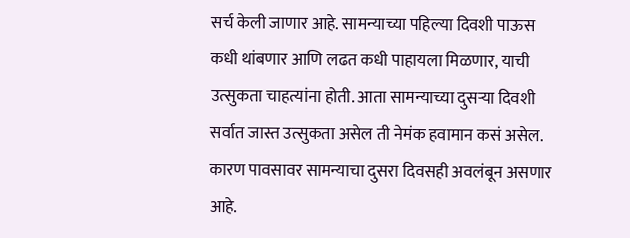सर्च केली जाणार आहे. सामन्याच्या पहिल्या दिवशी पाऊस कधी थांबणार आणि लढत कधी पाहायला मिळणार, याची उत्सुकता चाहत्यांना होती. आता सामन्याच्या दुसऱ्या दिवशी सर्वात जास्त उत्सुकता असेल ती नेमंक हवामान कसं असेल. कारण पावसावर सामन्याचा दुसरा दिवसही अवलंबून असणार आहे.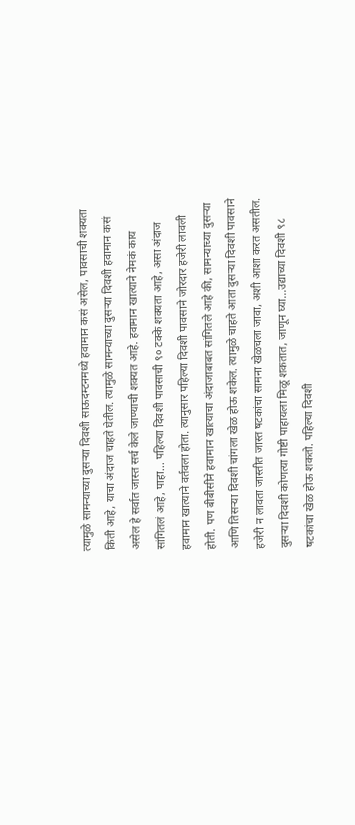त्यामुळे सामन्याच्या दुसऱ्या दिवशी साऊदम्टनमध्ये हवामान कसं असेल, पावसाची शक्यता किती आहे, याचा अंदाज चाहते घेतील. त्यामुळे सामन्याच्या दुसऱ्या दिवशी हवामान कसं असेल हे सर्वात जास्त सर्च केले जाण्याची शक्यत आहे. हवामान खात्याने नेमकं काय सांगितलं आहे, पाहा... पहिल्या दिवशी पावसाची ९० टक्के शक्यता आहे, असा अंदाज हवामान खात्याने वर्तवला होता. त्यानुसार पहिल्या दिवशी पावसाने जोरदार हजेरी लावली होती. पण बीबीसीने हवामान खात्याचा अंदाजाबाबत सांगितले आहे की, सामन्याच्या दुसऱ्या आणि तिसऱ्या दिवशी चांगला खेळ होऊ शकेल. त्यामुळे चाहते आता दुसऱ्या दिवशी पावसाने हजेरी न लावता जास्तीत जास्त षटकांचा सामना खेळचला जावा, अशी आशा करत असतील. दुसऱ्या दिवशी कोणत्या गोष्टी पाहायला मिळू शकतात, जाणून घ्या...उद्याच्या दिवशी ९८ षटकांचा खेळ होऊ शकतो. पहिल्या दिवशी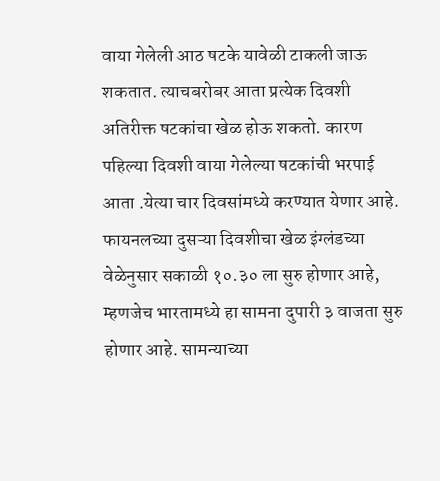वाया गेलेली आठ षटके यावेळी टाकली जाऊ शकतात. त्याचबरोबर आता प्रत्येक दिवशी अतिरीक्त षटकांचा खेळ होऊ शकतो. कारण पहिल्या दिवशी वाया गेलेल्या षटकांची भरपाई आता .येत्या चार दिवसांमध्ये करण्यात येणार आहे. फायनलच्या दुसऱ्या दिवशीचा खेळ इंग्लंडच्या वेळेनुसार सकाळी १०.३० ला सुरु होणार आहे, म्हणजेच भारतामध्ये हा सामना दुपारी ३ वाजता सुरु होणार आहे. सामन्याच्या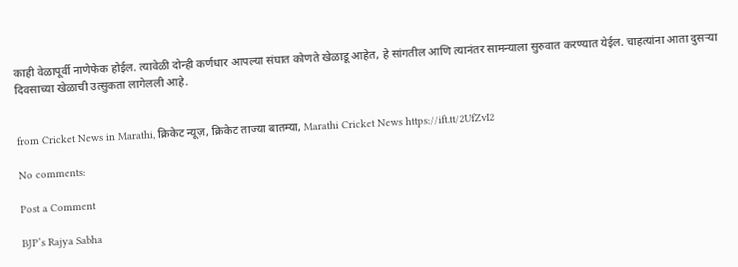काही वेळापूर्वी नाणेफेक होईल. त्यावेळी दोन्ही कर्णधार आपल्या संघात कोणते खेळाडू आहेत, हे सांगतील आणि त्यानंतर सामन्याला सुरुवात करण्यात येईल. चाहत्यांना आता दुसऱ्या दिवसाच्या खेळाची उत्सुकता लागेलली आहे.


from Cricket News in Marathi, क्रिकेट न्यूज़, क्रिकेट ताज्या बातम्या, Marathi Cricket News https://ift.tt/2UfZvI2

No comments:

Post a Comment

BJP’s Rajya Sabha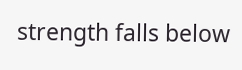strength falls below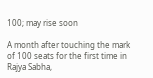100; may rise soon

A month after touching the mark of 100 seats for the first time in Rajya Sabha,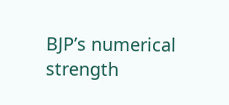BJP’s numerical strength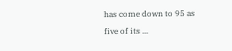has come down to 95 as five of its ...